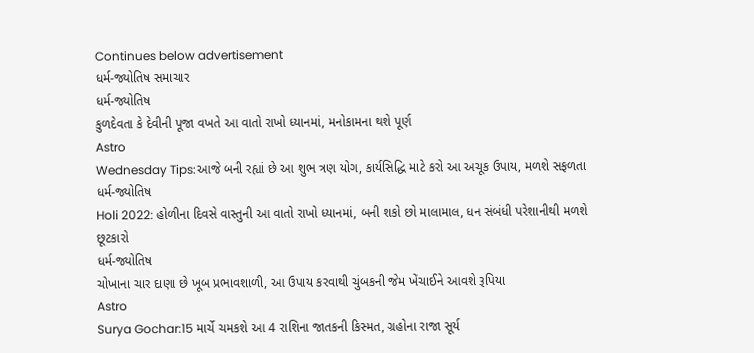Continues below advertisement
ધર્મ-જ્યોતિષ સમાચાર
ધર્મ-જ્યોતિષ
કુળદેવતા કે દેવીની પૂજા વખતે આ વાતો રાખો ધ્યાનમાં, મનોકામના થશે પૂર્ણ
Astro
Wednesday Tips:આજે બની રહ્યાં છે આ શુભ ત્રણ યોગ, કાર્યસિદ્ધિ માટે કરો આ અચૂક ઉપાય, મળશે સફળતા
ધર્મ-જ્યોતિષ
Holi 2022: હોળીના દિવસે વાસ્તુની આ વાતો રાખો ધ્યાનમાં, બની શકો છો માલામાલ, ધન સંબંધી પરેશાનીથી મળશે છૂટકારો
ધર્મ-જ્યોતિષ
ચોખાના ચાર દાણા છે ખૂબ પ્રભાવશાળી, આ ઉપાય કરવાથી ચુંબકની જેમ ખેંચાઈને આવશે રૂપિયા
Astro
Surya Gochar:15 માર્ચે ચમકશે આ 4 રાશિના જાતકની કિસ્મત, ગ્રહોના રાજા સૂર્ય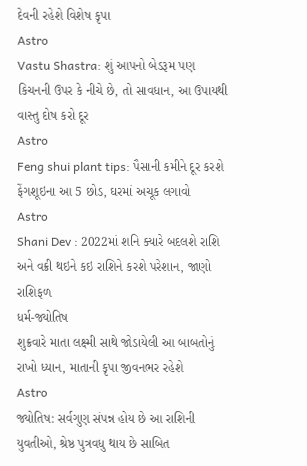દેવની રહેશે વિશેષ કૃપા
Astro
Vastu Shastra: શું આપનો બેડરૂમ પણ કિચનની ઉપર કે નીચે છે, તો સાવધાન, આ ઉપાયથી વાસ્તુ દોષ કરો દૂર
Astro
Feng shui plant tips: પૈસાની કમીને દૂર કરશે ફેંગશૂઇના આ 5 છોડ, ઘરમાં અચૂક લગાવો
Astro
Shani Dev : 2022માં શનિ ક્યારે બદલશે રાશિ અને વક્રી થઇને કઇ રાશિને કરશે પરેશાન, જાણો રાશિફળ
ધર્મ-જ્યોતિષ
શુક્રવારે માતા લક્ષ્મી સાથે જોડાયેલી આ બાબતોનું રાખો ધ્યાન, માતાની કૃપા જીવનભર રહેશે
Astro
જ્યોતિષ: સર્વગુણ સંપન્ન હોય છે આ રાશિની યુવતીઓ, શ્રેષ્ઠ પુત્રવધુ થાય છે સાબિત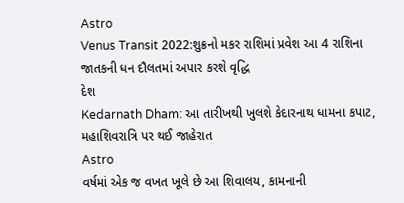Astro
Venus Transit 2022:શુક્રનો મકર રાશિમાં પ્રવેશ આ 4 રાશિના જાતકની ધન દૌલતમાં અપાર કરશે વૃદ્ધિ
દેશ
Kedarnath Dham: આ તારીખથી ખુલશે કેદારનાથ ધામના કપાટ, મહાશિવરાત્રિ પર થઈ જાહેરાત
Astro
વર્ષમાં એક જ વખત ખૂલે છે આ શિવાલય, કામનાની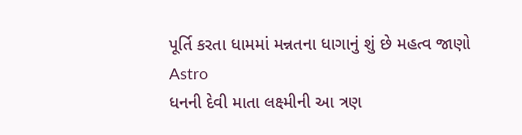પૂર્તિ કરતા ધામમાં મન્નતના ધાગાનું શું છે મહત્વ જાણો
Astro
ધનની દેવી માતા લક્ષ્મીની આ ત્રણ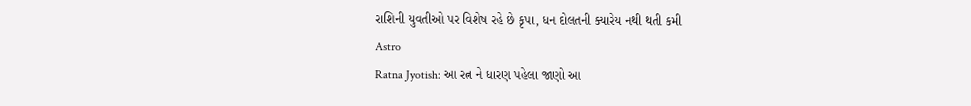રાશિની યુવતીઓ પર વિશેષ રહે છે કૃપા, ધન દોલતની ક્યારેય નથી થતી કમી
Astro
Ratna Jyotish: આ રત્ન ને ધારણ પહેલા જાણો આ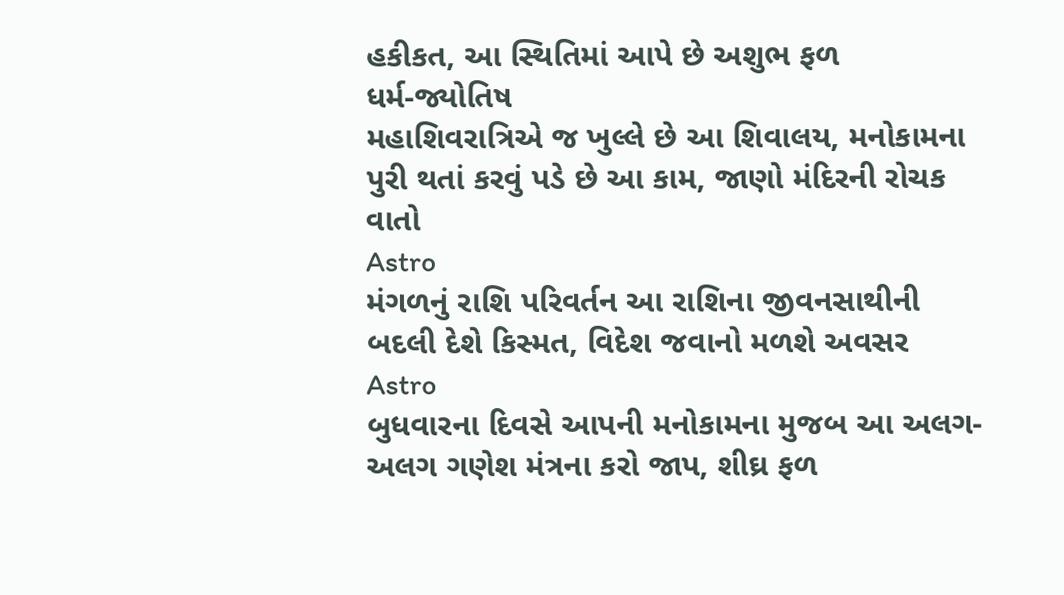હકીકત, આ સ્થિતિમાં આપે છે અશુભ ફળ
ધર્મ-જ્યોતિષ
મહાશિવરાત્રિએ જ ખુલ્લે છે આ શિવાલય, મનોકામના પુરી થતાં કરવું પડે છે આ કામ, જાણો મંદિરની રોચક વાતો
Astro
મંગળનું રાશિ પરિવર્તન આ રાશિના જીવનસાથીની બદલી દેશે કિસ્મત, વિદેશ જવાનો મળશે અવસર
Astro
બુધવારના દિવસે આપની મનોકામના મુજબ આ અલગ- અલગ ગણેશ મંત્રના કરો જાપ, શીઘ્ર ફળ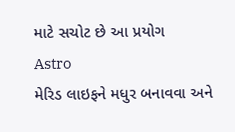માટે સચોટ છે આ પ્રયોગ
Astro
મેરિડ લાઇફને મધુર બનાવવા અને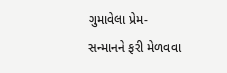ગુમાવેલા પ્રેમ- સન્માનને ફરી મેળવવા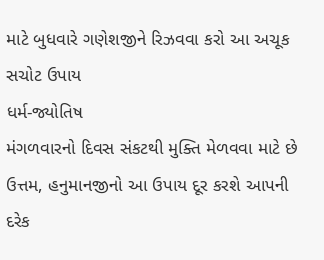માટે બુધવારે ગણેશજીને રિઝવવા કરો આ અચૂક સચોટ ઉપાય
ધર્મ-જ્યોતિષ
મંગળવારનો દિવસ સંકટથી મુક્તિ મેળવવા માટે છે ઉત્તમ, હનુમાનજીનો આ ઉપાય દૂર કરશે આપની દરેક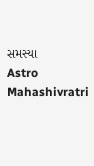સમસ્યા
Astro
Mahashivratri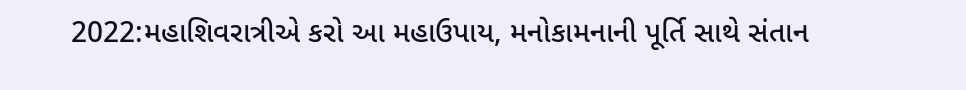2022:મહાશિવરાત્રીએ કરો આ મહાઉપાય, મનોકામનાની પૂર્તિ સાથે સંતાન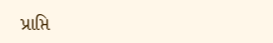પ્રાપ્તિ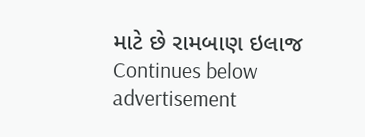માટે છે રામબાણ ઇલાજ
Continues below advertisement